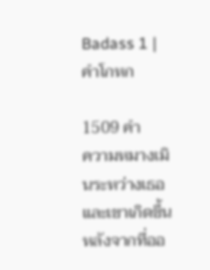Badass 1 | คำโกหก

1509 คำ
ความหมางเมินระหว่างเธอและเขาเกิดขึ้นหลังจากที่ออ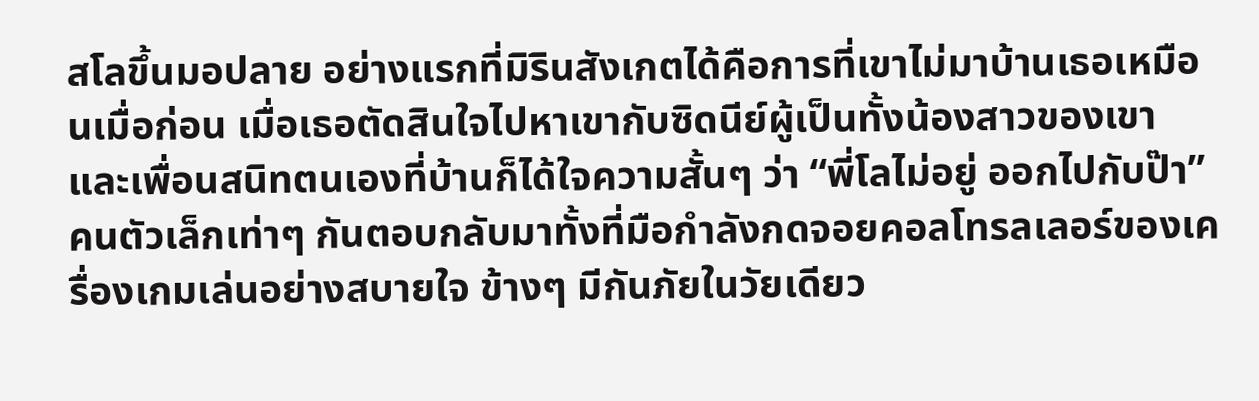ส‍โลขึ้นมอปลาย อย่างแรกที่มิ‍รินสังเกตได้คือการที่เขาไม่มาบ้านเธอเหมือนเมื่อก่อน เมื่อเธอตัดสินใจไปหาเขากับซิด‍นีย์‍ผู้เป็นทั้งน้องสาวของเขา และเพื่อนสนิทตนเองที่บ้านก็ได้ใจความสั้นๆ ว่า “พี่โลไม่อยู่ ออกไปกับป๊า” คนตัวเล็กเท่าๆ กันตอบกลับมาทั้งที่มือกำลังกดจอยคอลโทรลเลอร์ของเครื่องเกมเล่นอย่างสบายใจ ข้างๆ มีกัน‍ภัย‍ในวัยเดียว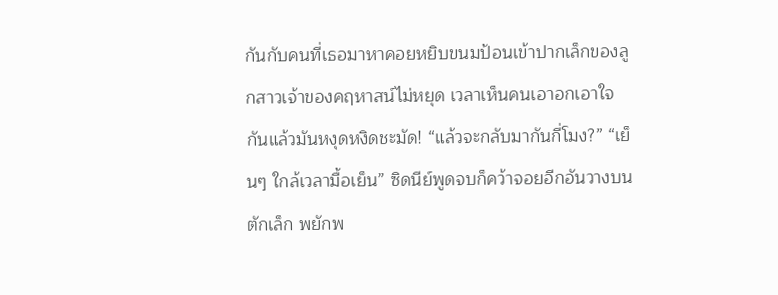กันกับคนที่เธอมาหาคอยหยิบขนมป้อนเข้าปากเล็กของลูกสาวเจ้าของคฤหาสน์ไม่หยุด เวลาเห็นคนเอาอกเอาใจกันแล้วมันหงุดหงิดชะมัด! “แล้วจะกลับมากันกี่โมง?” “เย็นๆ ใกล้เวลามื้อเย็น” ซิด‍นีย์‍พูดจบก็คว้าจอยอีกอันวางบนตักเล็ก พยักพ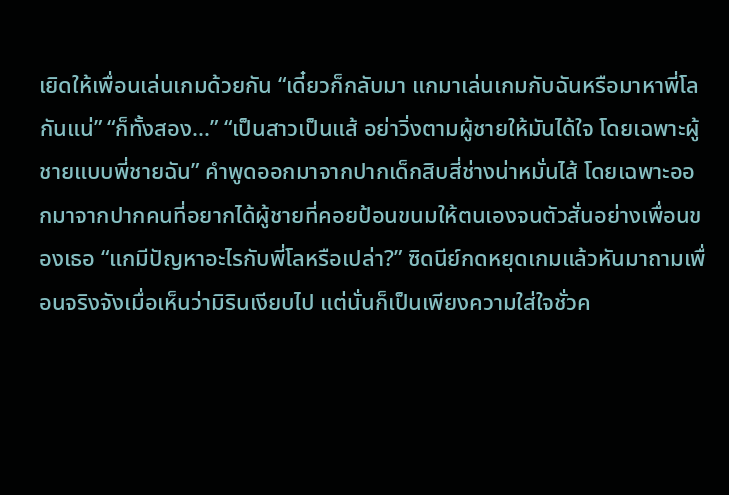เยิดให้เพื่อนเล่นเกมด้วยกัน “เดี๋ยวก็กลับมา แกมาเล่นเกมกับฉันหรือมาหาพี่โลกันแน่” “ก็ทั้งสอง...” “เป็นสาวเป็นแส้ อย่าวิ่งตามผู้ชายให้มันได้ใจ โดยเฉพาะผู้ชายแบบพี่ชายฉัน” คำพูดออกมาจากปากเด็กสิบสี่ช่างน่าหมั่นไส้ โดยเฉพาะออกมาจากปากคนที่อยากได้ผู้ชายที่คอยป้อนขนมให้ตนเองจนตัวสั่นอย่างเพื่อนของเธอ “แกมีปัญหาอะไรกับพี่โลหรือเปล่า?” ซิด‍นีย์‍กดหยุดเกมแล้วหันมาถามเพื่อนจริงจังเมื่อเห็นว่ามิ‍รินเงียบไป แต่นั่นก็เป็นเพียงความใส่ใจชั่วค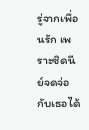รู่จากเพื่อนรัก เพราะซิด‍นีย์‍จดจ่อกับเธอได้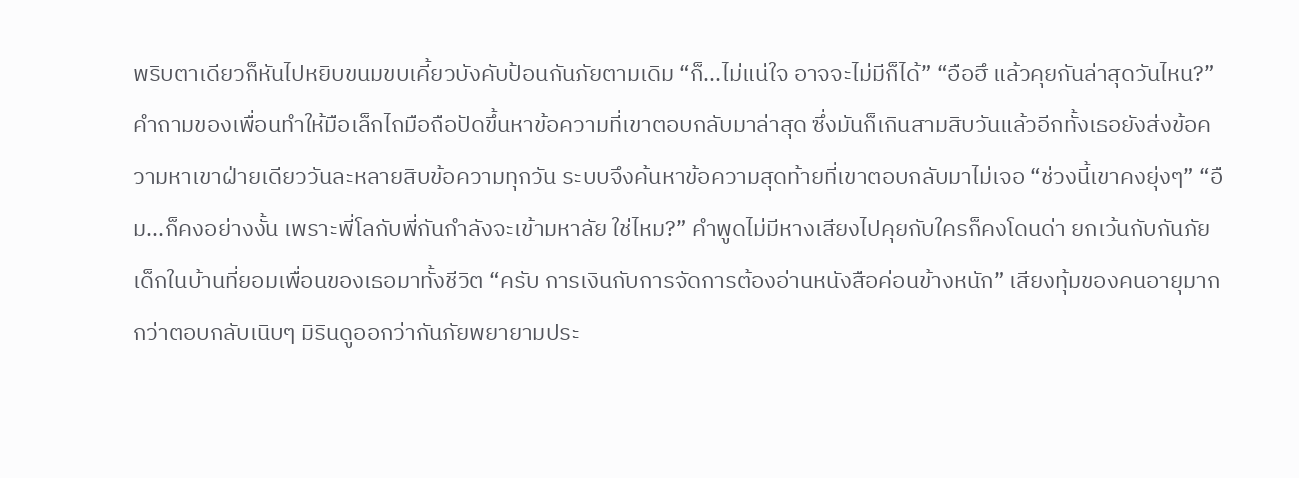พริบตาเดียวก็หันไปหยิบขนมขบเคี้ยวบังคับป้อนกัน‍ภัย‍ตามเดิม “ก็...ไม่แน่ใจ อาจจะไม่มีก็ได้” “อือฮึ แล้วคุยกันล่าสุดวันไหน?” คำถามของเพื่อนทำให้มือเล็กไถมือถือปัดขึ้นหาข้อความที่เขาตอบกลับมาล่าสุด ซึ่งมันก็เกินสามสิบวันแล้วอีกทั้งเธอยังส่งข้อความหาเขาฝ่ายเดียววันละหลายสิบข้อความทุกวัน ระบบจึงค้นหาข้อความสุดท้ายที่เขาตอบกลับมาไม่เจอ “ช่วงนี้เขาคงยุ่งๆ” “อืม...ก็คงอย่างงั้น เพราะพี่โลกับพี่กันกำลังจะเข้ามหาลัย ใช่ไหม?” คำพูดไม่มีหางเสียงไปคุยกับใครก็คงโดนด่า ยกเว้นกับกัน‍ภัย‍ เด็กในบ้านที่ยอมเพื่อนของเธอมาทั้งชีวิต “ครับ การเงินกับการจัดการต้องอ่านหนังสือค่อนข้างหนัก” เสียงทุ้มของคนอายุมากกว่าตอบกลับเนิบๆ มิ‍รินดูออกว่ากัน‍ภัย‍พยายามประ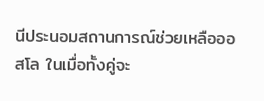นีประนอมสถานการณ์ช่วยเหลือออส‍โล ในเมื่อทั้งคู่จะ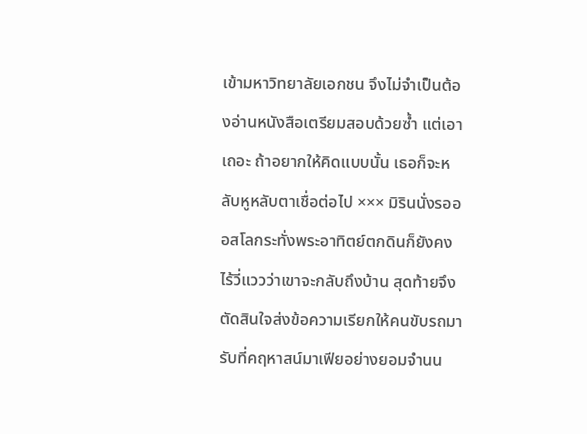เข้ามหาวิทยาลัยเอกชน จึงไม่จำเป็นต้องอ่านหนังสือเตรียมสอบด้วยซ้ำ แต่เอาเถอะ ถ้าอยากให้คิดแบบนั้น เธอก็จะหลับหูหลับตาเชื่อต่อไป ××× มิ‍รินนั่งรอออส‍โลกระทั่งพระอาทิตย์ตกดินก็ยังคงไร้วี่แววว่าเขาจะกลับถึงบ้าน สุดท้ายจึงตัดสินใจส่งข้อความเรียกให้คนขับรถมารับที่คฤหาสน์มา‍เฟียอย่างยอมจำนน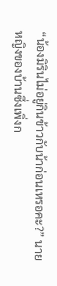“น้องมิ‍รินไม่อยู่กินข้าวกับน้าก่อนเหรอคะ?” นายหญิงของบ้านซึ่งเพิ่งก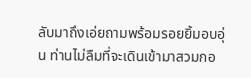ลับมาถึงเอ่ยถามพร้อมรอยยิ้มอบอุ่น ท่านไม่ลืมที่จะเดินเข้ามาสวมกอ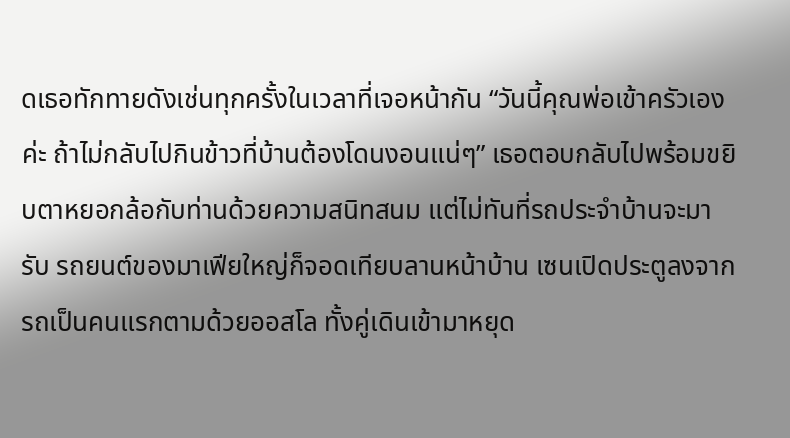ดเธอทักทายดังเช่นทุกครั้งในเวลาที่เจอหน้ากัน “วันนี้คุณพ่อเข้าครัวเองค่ะ ถ้าไม่กลับไปกินข้าวที่บ้านต้องโดนงอนแน่ๆ” เธอตอบกลับไปพร้อมขยิบตาหยอกล้อกับท่านด้วยความสนิทสนม แต่ไม่ทันที่รถประจำบ้านจะมารับ รถยนต์ของมา‍เฟียใหญ่ก็จอดเทียบลานหน้าบ้าน เซนเปิดประตูลงจากรถเป็นคนแรกตามด้วยออส‍โล ทั้งคู่เดินเข้ามาหยุด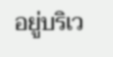อยู่บริเว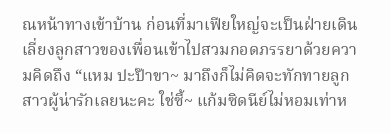ณหน้าทางเข้าบ้าน ก่อนที่มา‍เฟียใหญ่จะเป็นฝ่ายเดินเลี่ยงลูกสาวของเพื่อนเข้าไปสวมกอดภรรยาด้วยความคิดถึง “แหม ปะป๊าขา~ มาถึงก็ไม่คิดจะทักทายลูกสาวผู้น่ารักเลยนะคะ ใช่ซี้~ แก้มซิด‍นีย์‍ไม่หอมเท่าห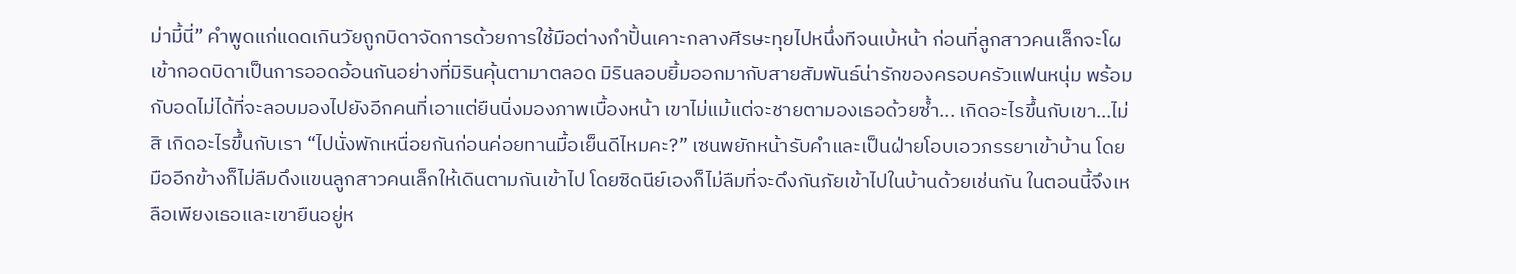ม่ามี้นี่” คำพูดแก่แดดเกินวัยถูกบิดาจัดการด้วยการใช้มือต่างกำปั้นเคาะกลางศีรษะทุยไปหนึ่งทีจนเบ้หน้า ก่อนที่ลูกสาวคนเล็กจะโผเข้ากอดบิดาเป็นการออดอ้อนกันอย่างที่มิ‍รินคุ้นตามาตลอด มิ‍รินลอบยิ้มออกมากับสายสัมพันธ์น่ารักของครอบครัวแฟนหนุ่ม พร้อมกับอดไม่ได้ที่จะลอบมองไปยังอีกคนที่เอาแต่ยืนนิ่งมองภาพเบื้องหน้า เขาไม่แม้แต่จะชายตามองเธอด้วยซ้ำ... เกิดอะไรขึ้นกับเขา...ไม่สิ เกิดอะไรขึ้นกับเรา “ไปนั่งพักเหนื่อยกันก่อนค่อยทานมื้อเย็นดีไหมคะ?” เซนพยักหน้ารับคำและเป็นฝ่ายโอบเอวภรรยาเข้าบ้าน โดยมืออีกข้างก็ไม่ลืมดึงแขนลูกสาวคนเล็กให้เดินตามกันเข้าไป โดยซิด‍นีย์‍เองก็ไม่ลืมที่จะดึงกัน‍ภัย‍เข้าไปในบ้านด้วยเช่นกัน ในตอนนี้จึงเหลือเพียงเธอและเขายืนอยู่ห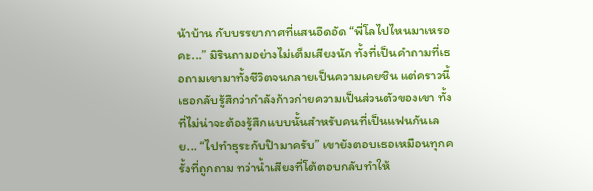น้าบ้าน กับบรรยากาศที่แสนอึดอัด “พี่โลไปไหนมาเหรอคะ...” มิ‍รินถามอย่างไม่เต็มเสียงนัก ทั้งที่เป็นคำถามที่เธอถามเขามาทั้งชีวิตจนกลายเป็นความเคยชิน แต่คราวนี้เธอกลับรู้สึกว่ากำลังก้าวก่ายความเป็นส่วนตัวของเขา ทั้งที่ไม่น่าจะต้องรู้สึกแบบนั้นสำหรับคนที่เป็นแฟนกันเลย... “ไปทำธุระกับป๊ามาครับ” เขายังตอบเธอเหมือนทุกครั้งที่ถูกถาม ทว่าน้ำเสียงที่โต้ตอบกลับทำให้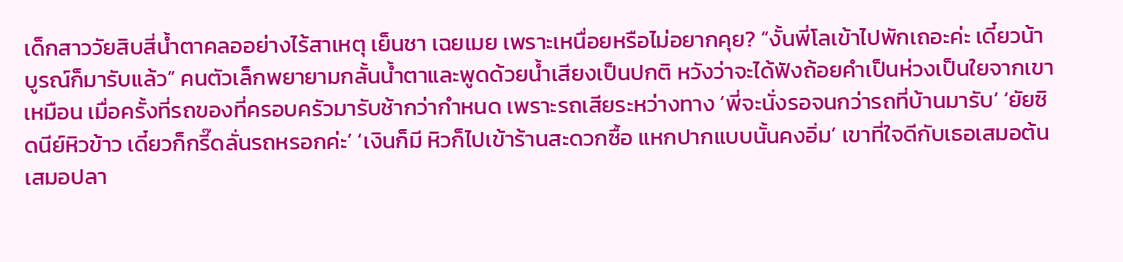เด็กสาววัยสิบสี่น้ำตาคลออย่างไร้สาเหตุ เย็นชา เฉยเมย เพราะเหนื่อยหรือไม่อยากคุย? “งั้นพี่โลเข้าไปพักเถอะค่ะ เดี๋ยวน้าบูรณ์ก็มารับแล้ว” คนตัวเล็กพยายามกลั้นน้ำตาและพูดด้วยน้ำเสียงเป็นปกติ หวังว่าจะได้ฟังถ้อยคำเป็นห่วงเป็นใยจากเขาเหมือน เมื่อครั้งที่รถของที่ครอบครัวมารับช้ากว่ากำหนด เพราะรถเสียระหว่างทาง ‘พี่จะนั่งรอจนกว่ารถที่บ้านมารับ’ ‘ยัยซิด‍นีย์‍หิวข้าว เดี๋ยวก็กรี๊ดลั่นรถหรอกค่ะ’ ‘เงินก็มี หิวก็ไปเข้าร้านสะดวกซื้อ แหกปากแบบนั้นคงอิ่ม’ เขาที่ใจดีกับเธอเสมอต้นเสมอปลา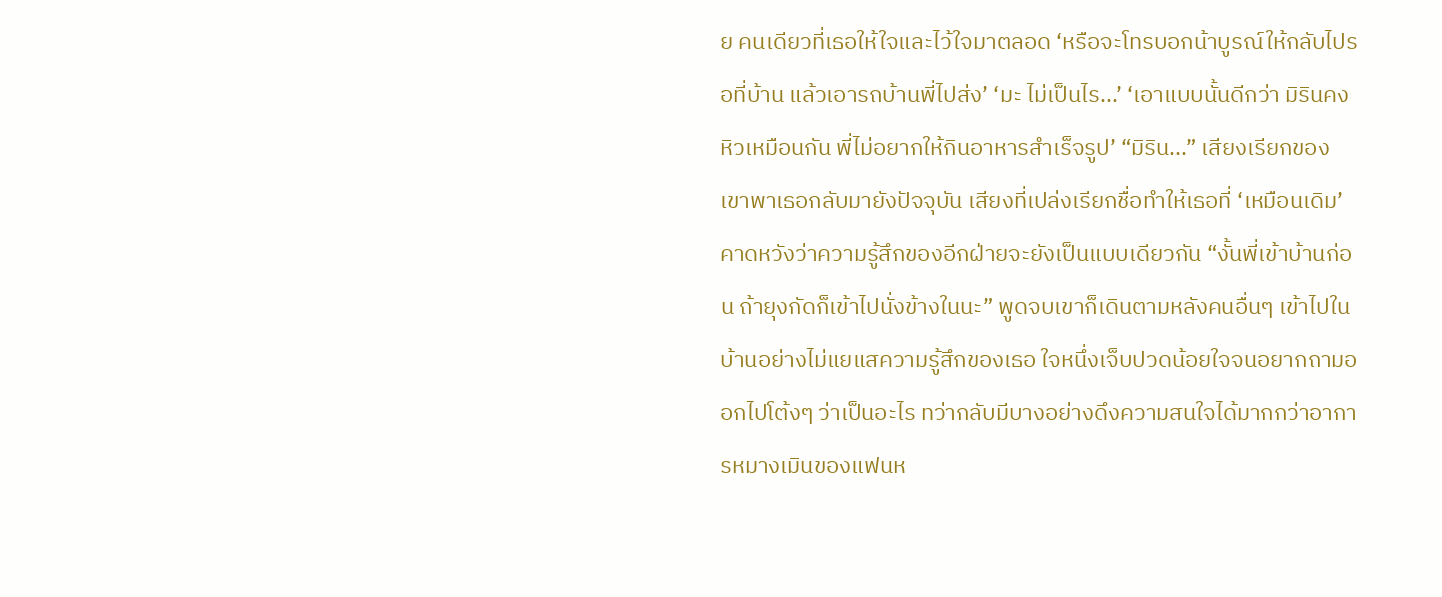ย คนเดียวที่เธอให้ใจและไว้ใจมาตลอด ‘หรือจะโทรบอกน้าบูรณ์ให้กลับไปรอที่บ้าน แล้วเอารถบ้านพี่ไปส่ง’ ‘มะ ไม่เป็นไร...’ ‘เอาแบบนั้นดีกว่า มิ‍รินคงหิวเหมือนกัน พี่ไม่อยากให้กินอาหารสำเร็จรูป’ “มิ‍ริน...” เสียงเรียกของเขาพาเธอกลับมายังปัจจุบัน เสียงที่เปล่งเรียกชื่อทำให้เธอที่ ‘เหมือนเดิม’ คาดหวังว่าความรู้สึกของอีกฝ่ายจะยังเป็นแบบเดียวกัน “งั้นพี่เข้าบ้านก่อน ถ้ายุงกัดก็เข้าไปนั่งข้างในนะ” พูดจบเขาก็เดินตามหลังคนอื่นๆ เข้าไปในบ้านอย่างไม่แยแสความรู้สึกของเธอ ใจหนึ่งเจ็บปวดน้อยใจจนอยากถามออกไปโต้งๆ ว่าเป็นอะไร ทว่ากลับมีบางอย่างดึงความสนใจได้มากกว่าอาการหมางเมินของแฟนห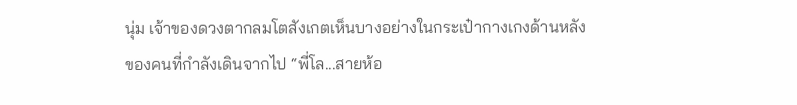นุ่ม เจ้าของดวงตากลมโตสังเกตเห็นบางอย่างในกระเป๋ากางเกงด้านหลังของคนที่กำลังเดินจากไป “พี่โล...สายห้อ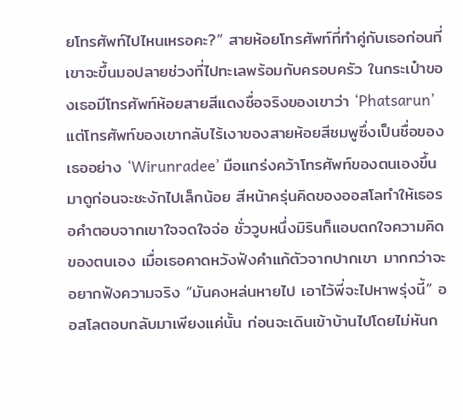ยโทรศัพท์ไปไหนเหรอคะ?” สายห้อยโทรศัพท์ที่ทำคู่กับเธอก่อนที่เขาจะขึ้นมอปลายช่วงที่ไปทะเลพร้อมกับครอบครัว ในกระเป๋าของเธอมีโทรศัพท์ห้อยสายสีแดงชื่อจริงของเขาว่า ‘Phatsarun’ แต่โทรศัพท์ของเขากลับไร้เงาของสายห้อยสีชมพูซึ่งเป็นชื่อของเธออย่าง ‘Wirunradee’ มือแกร่งคว้าโทรศัพท์ของตนเองขึ้นมาดูก่อนจะชะงักไปเล็กน้อย สีหน้าครุ่นคิดของออส‍โลทำให้เธอรอคำตอบจากเขาใจจดใจจ่อ ชั่ววูบหนึ่งมิ‍รินก็แอบตกใจความคิดของตนเอง เมื่อเธอคาดหวังฟังคำแก้ตัวจากปากเขา มากกว่าจะอยากฟังความจริง “มันคงหล่นหายไป เอาไว้พี่จะไปหาพรุ่งนี้” ออส‍โลตอบกลับมาเพียงแค่นั้น ก่อนจะเดินเข้าบ้านไปโดยไม่หันก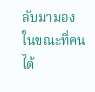ลับมามอง ในขณะที่คนได้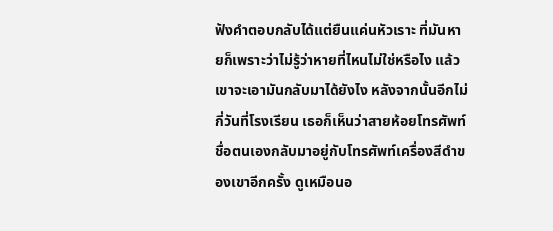ฟังคำตอบกลับได้แต่ยืนแค่นหัวเราะ ที่มันหายก็เพราะว่าไม่รู้ว่าหายที่ไหนไม่ใช่หรือไง แล้วเขาจะเอามันกลับมาได้ยังไง หลังจากนั้นอีกไม่กี่วันที่โรงเรียน เธอก็เห็นว่าสายห้อยโทรศัพท์ชื่อตนเองกลับมาอยู่กับโทรศัพท์เครื่องสีดำของเขาอีกครั้ง ดูเหมือนอ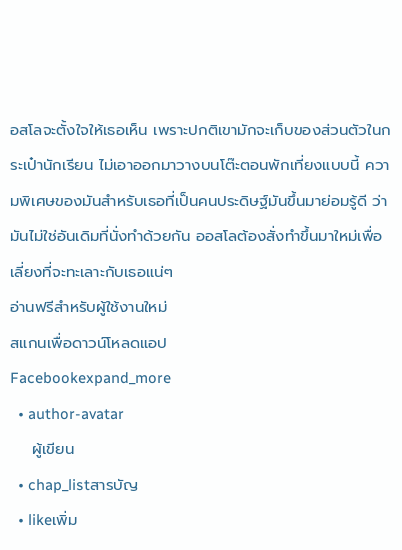อส‍โลจะตั้งใจให้เธอเห็น เพราะปกติเขามักจะเก็บของส่วนตัวในกระเป๋านักเรียน ไม่เอาออกมาวางบนโต๊ะตอนพักเที่ยงแบบนี้ ความพิเศษของมันสำหรับเธอที่เป็นคนประดิษฐ์มันขึ้นมาย่อมรู้ดี ว่ามันไม่ใช่อันเดิมที่นั่งทำด้วยกัน ออส‍โลต้องสั่งทำขึ้นมาใหม่เพื่อเลี่ยงที่จะทะเลาะกับเธอแน่ๆ
อ่านฟรีสำหรับผู้ใช้งานใหม่
สแกนเพื่อดาวน์โหลดแอป
Facebookexpand_more
  • author-avatar
    ผู้เขียน
  • chap_listสารบัญ
  • likeเพิ่ม